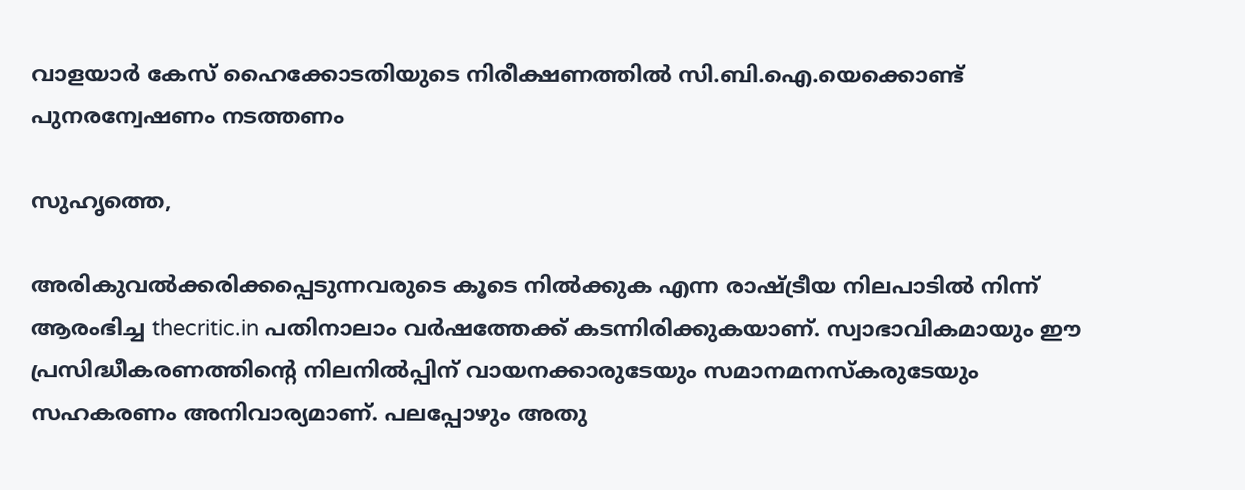വാളയാര്‍ കേസ് ഹൈക്കോടതിയുടെ നിരീക്ഷണത്തില്‍ സി.ബി.ഐ.യെക്കൊണ്ട് പുനരന്വേഷണം നടത്തണം

സുഹൃത്തെ,

അരികുവല്‍ക്കരിക്കപ്പെടുന്നവരുടെ കൂടെ നില്‍ക്കുക എന്ന രാഷ്ട്രീയ നിലപാടില്‍ നിന്ന് ആരംഭിച്ച thecritic.in പതിനാലാം വര്‍ഷത്തേക്ക് കടന്നിരിക്കുകയാണ്. സ്വാഭാവികമായും ഈ പ്രസിദ്ധീകരണത്തിന്റെ നിലനില്‍പ്പിന് വായനക്കാരുടേയും സമാനമനസ്‌കരുടേയും സഹകരണം അനിവാര്യമാണ്. പലപ്പോഴും അതു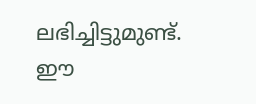ലഭിച്ചിട്ടുമുണ്ട്. ഈ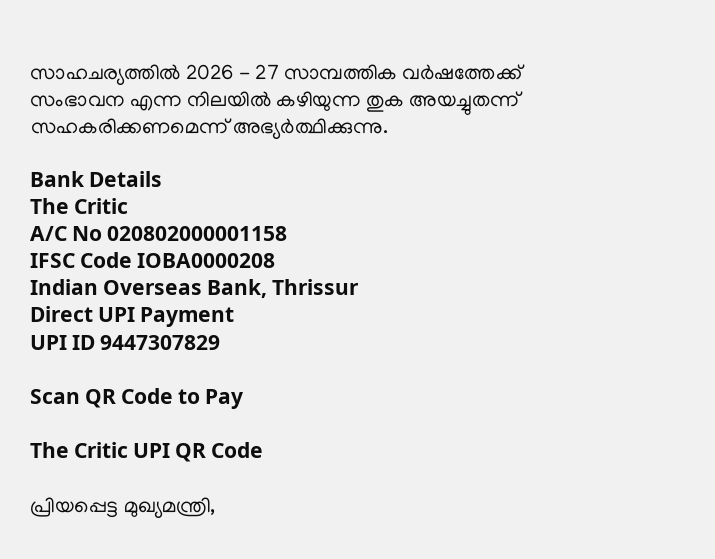സാഹചര്യത്തില്‍ 2026 - 27 സാമ്പത്തിക വര്‍ഷത്തേക്ക് സംഭാവന എന്ന നിലയില്‍ കഴിയുന്ന തുക അയച്ചുതന്ന് സഹകരിക്കണമെന്ന് അഭ്യര്‍ത്ഥിക്കുന്നു.

Bank Details
The Critic
A/C No 020802000001158
IFSC Code IOBA0000208
Indian Overseas Bank, Thrissur
Direct UPI Payment
UPI ID 9447307829

Scan QR Code to Pay

The Critic UPI QR Code

പ്രിയപ്പെട്ട മുഖ്യമന്ത്രി,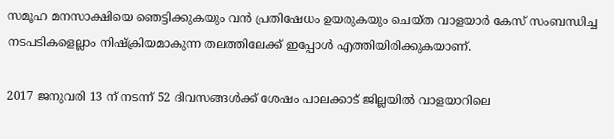സമൂഹ മനസാക്ഷിയെ ഞെട്ടിക്കുകയും വന്‍ പ്രതിഷേധം ഉയരുകയും ചെയ്ത വാളയാര്‍ കേസ് സംബന്ധിച്ച നടപടികളെല്ലാം നിഷ്‌ക്രിയമാകുന്ന തലത്തിലേക്ക് ഇപ്പോള്‍ എത്തിയിരിക്കുകയാണ്.

2017 ജനുവരി 13 ന് നടന്ന് 52 ദിവസങ്ങള്‍ക്ക് ശേഷം പാലക്കാട് ജില്ലയില്‍ വാളയാറിലെ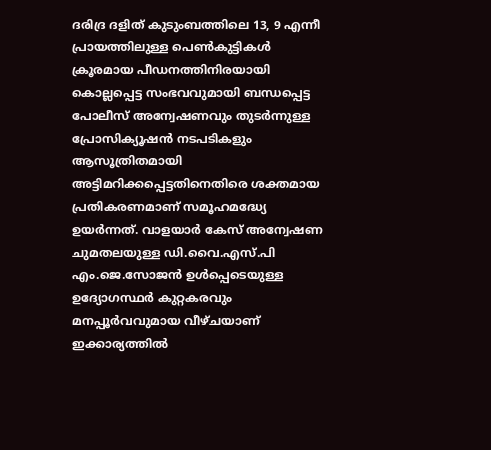ദരിദ്ര ദളിത് കുടുംബത്തിലെ 13, 9 എന്നീ പ്രായത്തിലുള്ള പെണ്‍കുട്ടികള്‍ ക്രൂരമായ പീഡനത്തിനിരയായി കൊല്ലപ്പെട്ട സംഭവവുമായി ബന്ധപ്പെട്ട പോലീസ് അന്വേഷണവും തുടര്‍ന്നുള്ള പ്രോസിക്യൂഷന്‍ നടപടികളും ആസൂത്രിതമായി അട്ടിമറിക്കപ്പെട്ടതിനെതിരെ ശക്തമായ പ്രതികരണമാണ് സമൂഹമദ്ധ്യേ ഉയര്‍ന്നത്. വാളയാര്‍ കേസ് അന്വേഷണ ചുമതലയുള്ള ഡി.വൈ.എസ്.പി എം.ജെ.സോജന്‍ ഉള്‍പ്പെടെയുള്ള ഉദ്യോഗസ്ഥര്‍ കുറ്റകരവും മനപ്പൂര്‍വവുമായ വീഴ്ചയാണ് ഇക്കാര്യത്തില്‍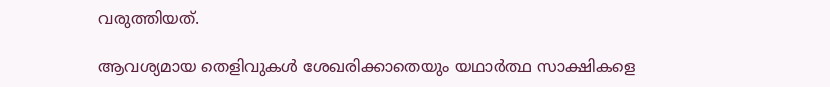വരുത്തിയത്.

ആവശ്യമായ തെളിവുകള്‍ ശേഖരിക്കാതെയും യഥാര്‍ത്ഥ സാക്ഷികളെ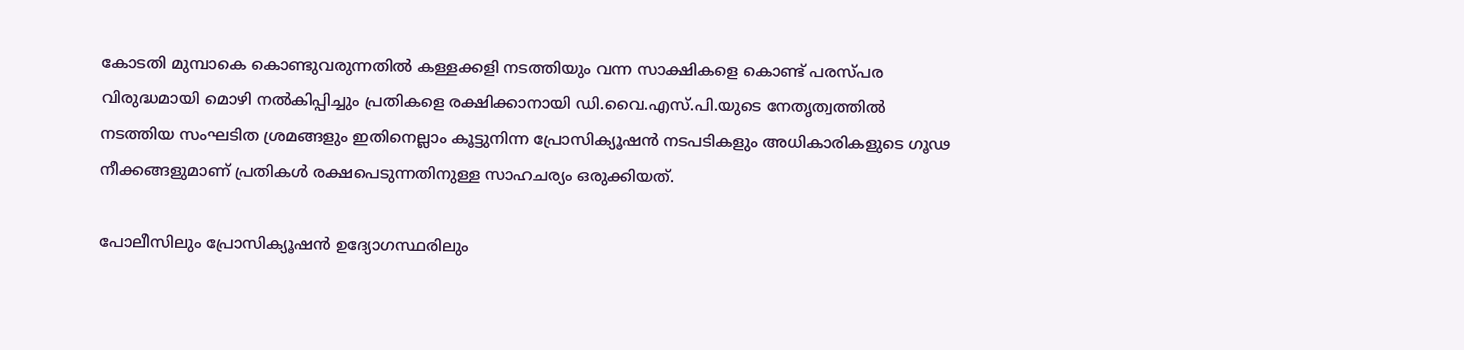കോടതി മുമ്പാകെ കൊണ്ടുവരുന്നതില്‍ കള്ളക്കളി നടത്തിയും വന്ന സാക്ഷികളെ കൊണ്ട് പരസ്പര വിരുദ്ധമായി മൊഴി നല്‍കിപ്പിച്ചും പ്രതികളെ രക്ഷിക്കാനായി ഡി.വൈ.എസ്.പി.യുടെ നേതൃത്വത്തില്‍ നടത്തിയ സംഘടിത ശ്രമങ്ങളും ഇതിനെല്ലാം കൂട്ടുനിന്ന പ്രോസിക്യൂഷന്‍ നടപടികളും അധികാരികളുടെ ഗൂഢ നീക്കങ്ങളുമാണ് പ്രതികള്‍ രക്ഷപെടുന്നതിനുള്ള സാഹചര്യം ഒരുക്കിയത്.

പോലീസിലും പ്രോസിക്യൂഷന്‍ ഉദ്യോഗസ്ഥരിലും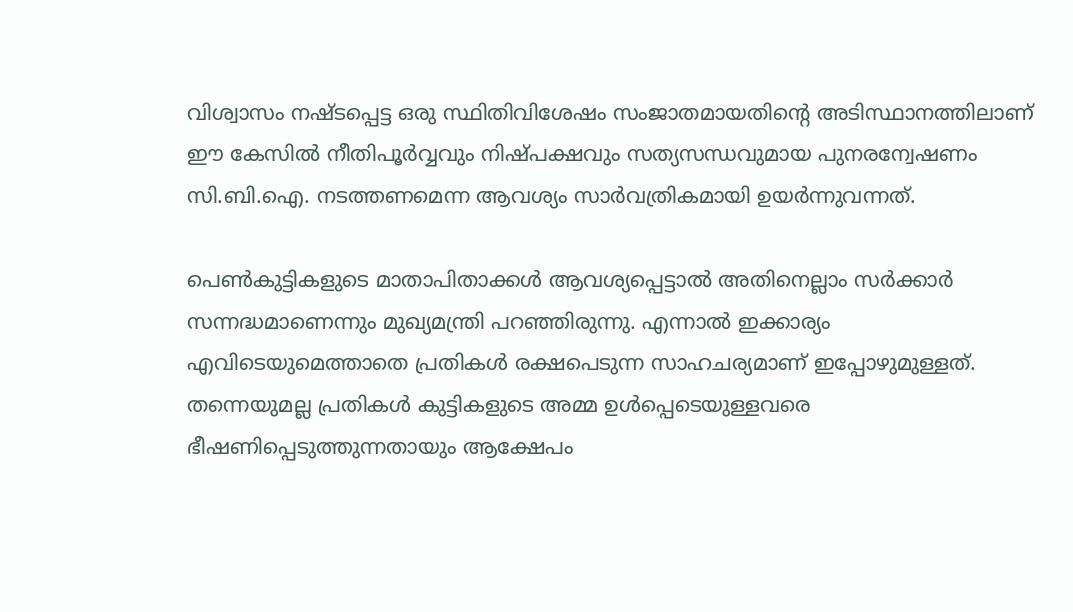വിശ്വാസം നഷ്ടപ്പെട്ട ഒരു സ്ഥിതിവിശേഷം സംജാതമായതിന്റെ അടിസ്ഥാനത്തിലാണ് ഈ കേസില്‍ നീതിപൂര്‍വ്വവും നിഷ്പക്ഷവും സത്യസന്ധവുമായ പുനരന്വേഷണം സി.ബി.ഐ. നടത്തണമെന്ന ആവശ്യം സാര്‍വത്രികമായി ഉയര്‍ന്നുവന്നത്.

പെണ്‍കുട്ടികളുടെ മാതാപിതാക്കള്‍ ആവശ്യപ്പെട്ടാല്‍ അതിനെല്ലാം സര്‍ക്കാര്‍ സന്നദ്ധമാണെന്നും മുഖ്യമന്ത്രി പറഞ്ഞിരുന്നു. എന്നാല്‍ ഇക്കാര്യം എവിടെയുമെത്താതെ പ്രതികള്‍ രക്ഷപെടുന്ന സാഹചര്യമാണ് ഇപ്പോഴുമുള്ളത്. തന്നെയുമല്ല പ്രതികള്‍ കുട്ടികളുടെ അമ്മ ഉള്‍പ്പെടെയുള്ളവരെ ഭീഷണിപ്പെടുത്തുന്നതായും ആക്ഷേപം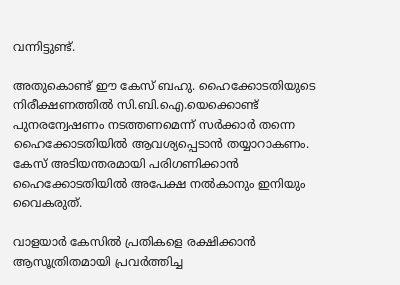വന്നിട്ടുണ്ട്.

അതുകൊണ്ട് ഈ കേസ് ബഹു. ഹൈക്കോടതിയുടെ നിരീക്ഷണത്തില്‍ സി.ബി.ഐ.യെക്കൊണ്ട് പുനരന്വേഷണം നടത്തണമെന്ന് സര്‍ക്കാര്‍ തന്നെ ഹൈക്കോടതിയില്‍ ആവശ്യപ്പെടാന്‍ തയ്യാറാകണം. കേസ് അടിയന്തരമായി പരിഗണിക്കാന്‍ ഹൈക്കോടതിയില്‍ അപേക്ഷ നല്‍കാനും ഇനിയും വൈകരുത്.

വാളയാര്‍ കേസില്‍ പ്രതികളെ രക്ഷിക്കാന്‍ ആസൂത്രിതമായി പ്രവര്‍ത്തിച്ച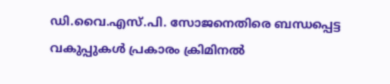ഡി.വൈ.എസ്.പി. സോജനെതിരെ ബന്ധപ്പെട്ട വകുപ്പുകള്‍ പ്രകാരം ക്രിമിനല്‍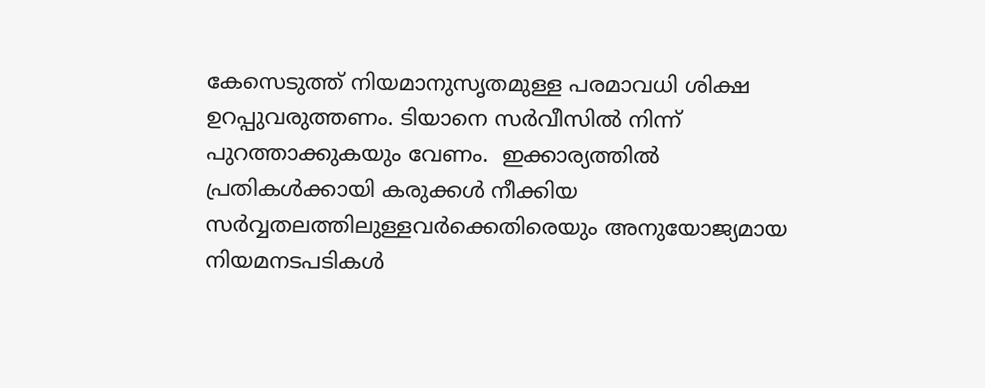കേസെടുത്ത് നിയമാനുസൃതമുള്ള പരമാവധി ശിക്ഷ ഉറപ്പുവരുത്തണം. ടിയാനെ സര്‍വീസില്‍ നിന്ന് പുറത്താക്കുകയും വേണം.  ഇക്കാര്യത്തില്‍ പ്രതികള്‍ക്കായി കരുക്കള്‍ നീക്കിയ സര്‍വ്വതലത്തിലുള്ളവര്‍ക്കെതിരെയും അനുയോജ്യമായ നിയമനടപടികള്‍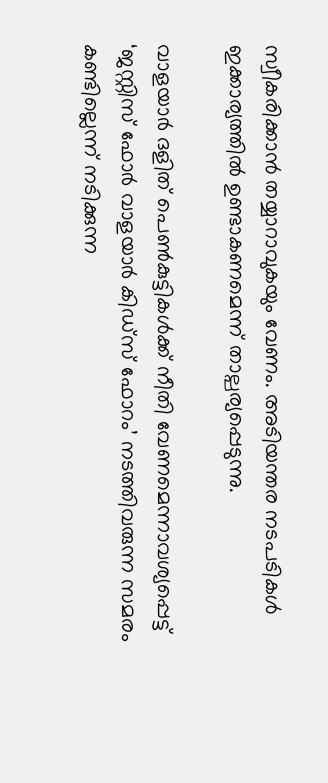സ്വീകരിക്കാന്‍ തയ്യാറാവുകയും വേണം. അടിയന്തര നടപടികള്‍ ഇക്കാര്യത്തില്‍ ഉണ്ടാകണമെന്ന് താല്പര്യപ്പെടുന്നു.

വാളയാര്‍ ദളിത് പെണ്‍കുട്ടികള്‍ക്ക് നീതി വേണമെന്നാവശ്യപ്പെട്ട് ‘ജസ്റ്റിസ് ഫോര്‍ വാളയാര്‍ കിഡ്സ് ഫോറം’ നടത്തിവരുന്ന സമരം കണ്ടില്ലെന്ന് നടിക്കുന്ന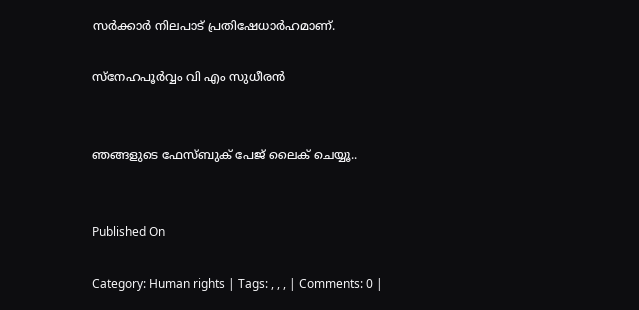സര്‍ക്കാര്‍ നിലപാട് പ്രതിഷേധാര്‍ഹമാണ്.

സ്നേഹപൂര്‍വ്വം വി എം സുധീരന്‍


ഞങ്ങളുടെ ഫേസ്ബുക് പേജ് ലൈക് ചെയ്യൂ..


Published On

Category: Human rights | Tags: , , , | Comments: 0 |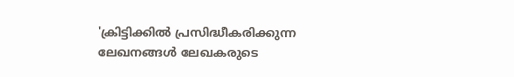'ക്രിട്ടിക്കില്‍ പ്രസിദ്ധീകരിക്കുന്ന ലേഖനങ്ങള്‍ ലേഖകരുടെ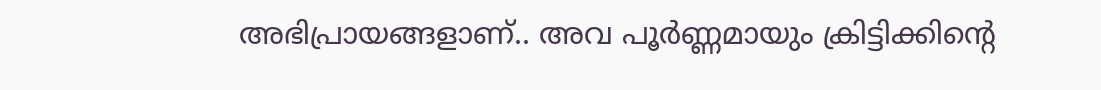അഭിപ്രായങ്ങളാണ്.. അവ പൂര്‍ണ്ണമായും ക്രിട്ടിക്കിന്റെ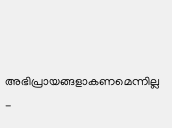അഭിപ്രായങ്ങളാകണമെന്നില്ല -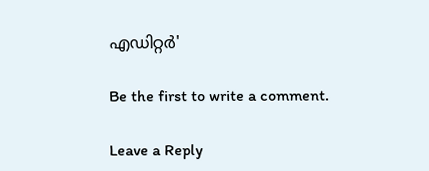എഡിറ്റര്‍'

Be the first to write a comment.

Leave a Reply